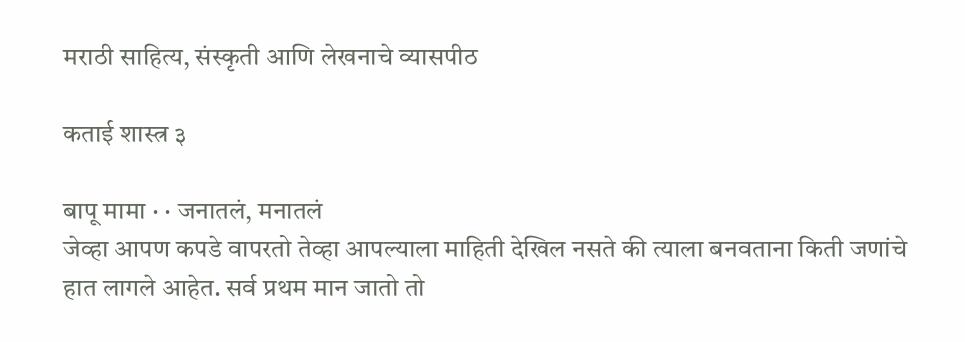मराठी साहित्य, संस्कृती आणि लेखनाचे व्यासपीठ

कताई शास्त्र ३

बापू मामा · · जनातलं, मनातलं
जेव्हा आपण कपडे वापरतो तेव्हा आपल्याला माहिती देखिल नसते की त्याला बनवताना किती जणांचे हात लागले आहेत. सर्व प्रथम मान जातो तो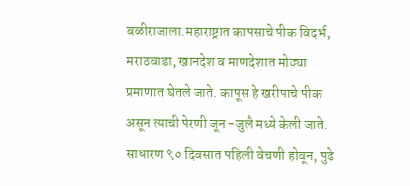बळीराजाला.महाराष्ट्रात कापसाचे पीक विदर्भ, मराठवाडा, खानदेश व माणदेशात मोठ्या प्रमाणात घेतले जाते. कापूस हे खरीपाचे पीक असून त्याची पेरणी जून -जुलै मध्ये केली जाते. साधारण ९० दिवसात पहिली वेचणी होवून, पुढे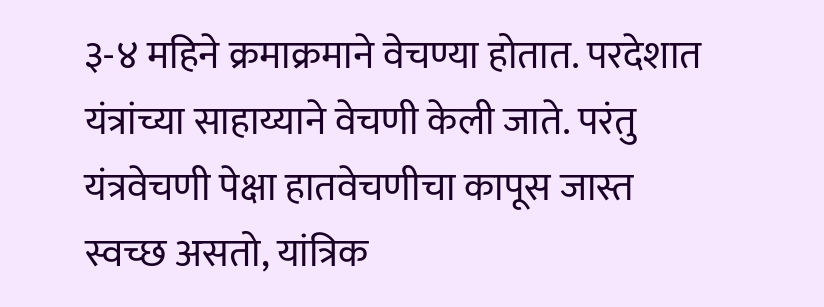३-४ महिने क्रमाक्रमाने वेचण्या होतात. परदेशात यंत्रांच्या साहाय्याने वेचणी केली जाते. परंतु यंत्रवेचणी पेक्षा हातवेचणीचा कापूस जास्त स्वच्छ असतो, यांत्रिक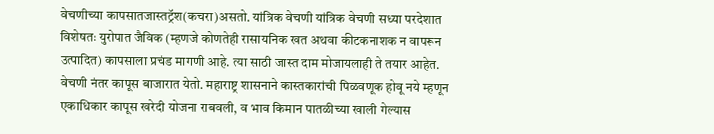वेचणीच्या कापसातजास्तट्रॅश(कचरा)असतो. यांत्रिक वेचणी यांत्रिक वेचणी सध्या परदेशात विशेषतः युरोपात जैविक (म्हणजे कोणतेही रासायनिक खत अथवा कीटकनाशक न वापरून उत्पादित) कापसाला प्रचंड मागणी आहे. त्या साठी जास्त दाम मोजायलाही ते तयार आहेत. वेचणी नंतर कापूस बाजारात येतो. महाराष्ट्र शासनाने कास्तकारांची पिळवणूक होवू नये म्हणून एकाधिकार कापूस खरेदी योजना राबवली, व भाव किमान पातळीच्या खाली गेल्यास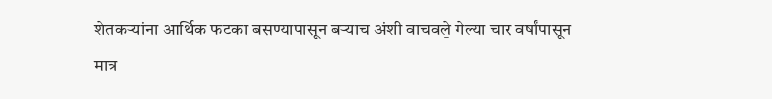शेतकऱ्यांना आर्थिक फटका बसण्यापासून बऱ्याच अंशी वाचवले̱ गेल्या चार वर्षांपासून मात्र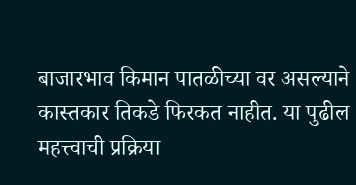बाजारभाव किमान पातळीच्या वर असल्याने कास्तकार तिकडे फिरकत नाहीत. या पुढील महत्त्वाची प्रक्रिया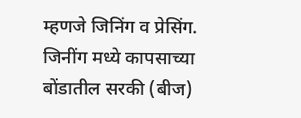म्हणजे जिनिंग व प्रेसिंग. जिनींग मध्ये कापसाच्या बोंडातील सरकी (बीज)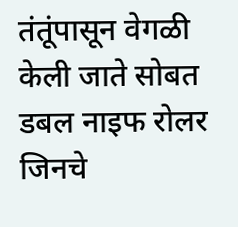तंतूंपासून वेगळी केली जाते सोबत डबल नाइफ रोलर जिनचे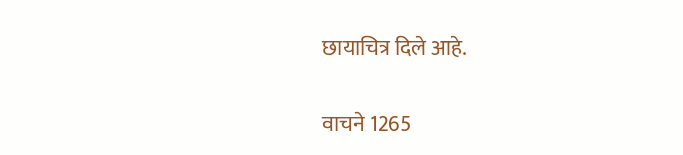छायाचित्र दिले आहे.

वाचने 1265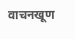वाचनखूण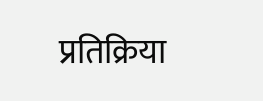प्रतिक्रिया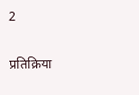2

प्रतिक्रिया